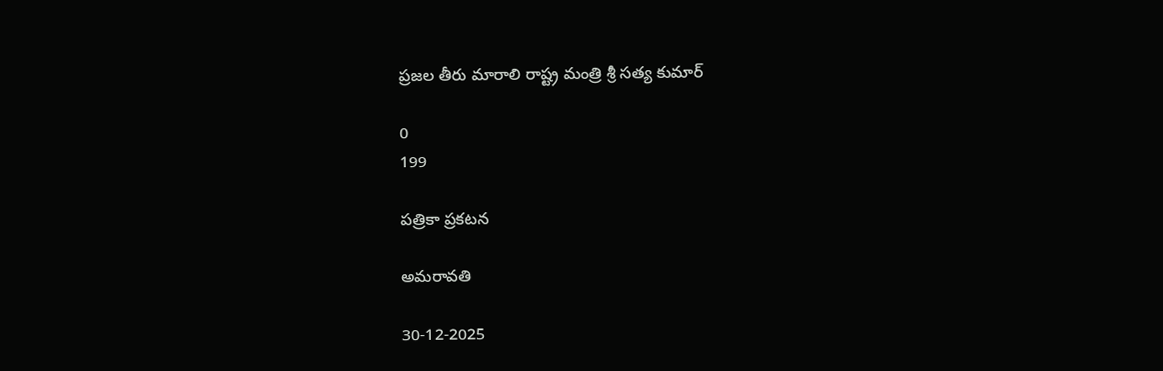ప్రజల తీరు మారాలి రాష్ట్ర మంత్రి శ్రీ సత్య కుమార్

0
199

ప‌త్రికా ప్ర‌క‌ట‌న‌

అమ‌రావ‌తి

30-12-2025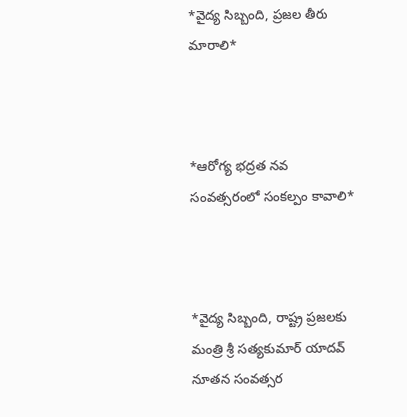*వైద్య సిబ్బంది, ప్ర‌జ‌ల తీరు మారాలి*



*ఆరోగ్య భ‌ద్ర‌త న‌వ సంవ‌త్స‌రంలో సంక‌ల్పం కావాలి*



*వైద్య సిబ్బంది, రాష్ట్ర ప్ర‌జ‌ల‌కు మంత్రి శ్రీ స‌త్య‌కుమార్ యాద‌వ్ నూత‌న సంవ‌త్స‌ర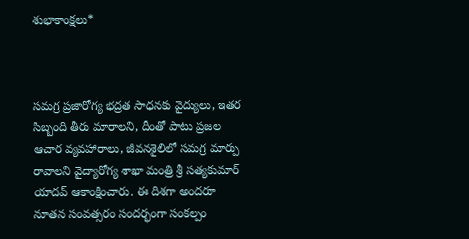శుభాకాంక్ష‌లు*



స‌మ‌గ్ర ప్ర‌జారోగ్య భ‌ద్ర‌త సాధ‌న‌కు వైద్యులు, ఇత‌ర సిబ్బంది తీరు మారాల‌ని, దీంతో పాటు ప్ర‌జ‌ల ఆచార వ్య‌వ‌హారాలు, జీవ‌న‌శైలిలో స‌మ‌గ్ర మార్పు రావాల‌ని వైద్యారోగ్య శాఖా మంత్రి శ్రీ స‌త్య‌కుమార్ యాద‌వ్ ఆకాంక్షించారు. ఈ దిశ‌గా అంద‌రూ నూత‌న సంవ‌త్స‌రం సంద‌ర్భంగా సంక‌ల్పం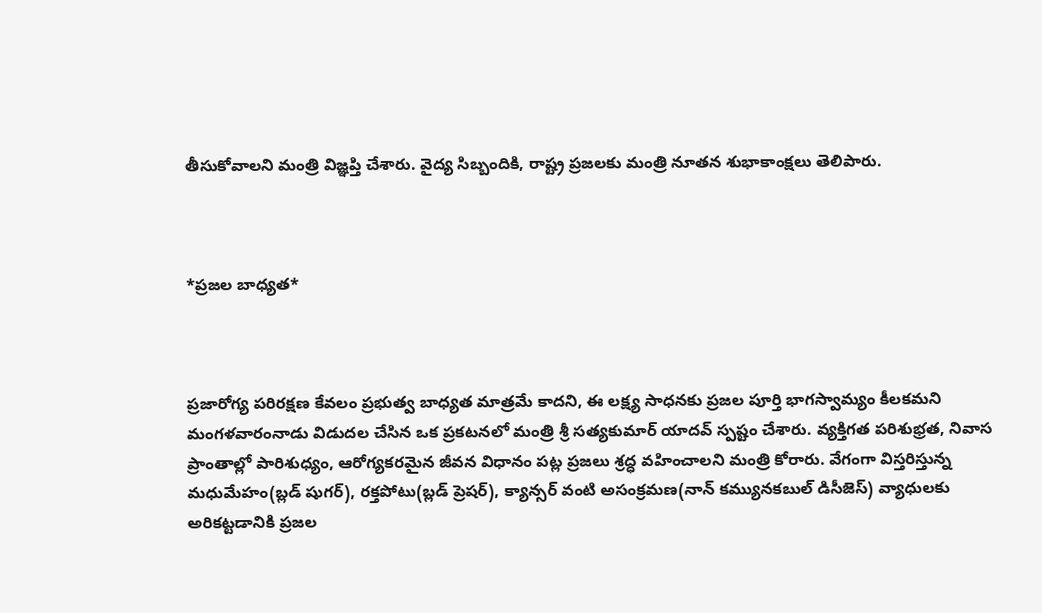తీసుకోవాల‌ని మంత్రి విజ్ఞ‌ప్తి చేశారు. వైద్య సిబ్బందికి, రాష్ట్ర ప్ర‌జ‌ల‌కు మంత్రి నూత‌న శుభాకాంక్ష‌లు తెలిపారు.



*ప్ర‌జ‌ల బాధ్య‌త‌*



ప్ర‌జారోగ్య ప‌రిర‌క్ష‌ణ కేవ‌లం ప్ర‌భుత్వ బాధ్య‌త మాత్ర‌మే కాద‌ని, ఈ ల‌క్ష్య సాధ‌న‌కు ప్ర‌జ‌ల పూర్తి భాగ‌స్వామ్యం కీల‌క‌మ‌ని మంగ‌ళ‌వారంనాడు విడుద‌ల చేసిన ఒక ప్ర‌క‌ట‌న‌లో మంత్రి శ్రీ స‌త్యకుమార్ యాద‌వ్ స్ప‌ష్టం చేశారు. వ్యక్తిగ‌త ప‌రిశుభ్ర‌త‌, నివాస ప్రాంతాల్లో పారిశుధ్యం, ఆరోగ్య‌క‌ర‌మైన జీవన విధానం ప‌ట్ల ప్ర‌జ‌లు శ్ర‌ద్ధ వ‌హించాల‌ని మంత్రి కోరారు. వేగంగా విస్త‌రిస్తున్న మ‌ధుమేహం(బ్ల‌డ్ షుగ‌ర్‌), ర‌క్త‌పోటు(బ్ల‌డ్ ప్రెష‌ర్‌), క్యాన్స‌ర్ వంటి అసంక్ర‌మ‌ణ(నాన్ క‌మ్యున‌క‌బుల్ డిసీజెస్‌) వ్యాధుల‌కు అరిక‌ట్ట‌డానికి ప్ర‌జ‌ల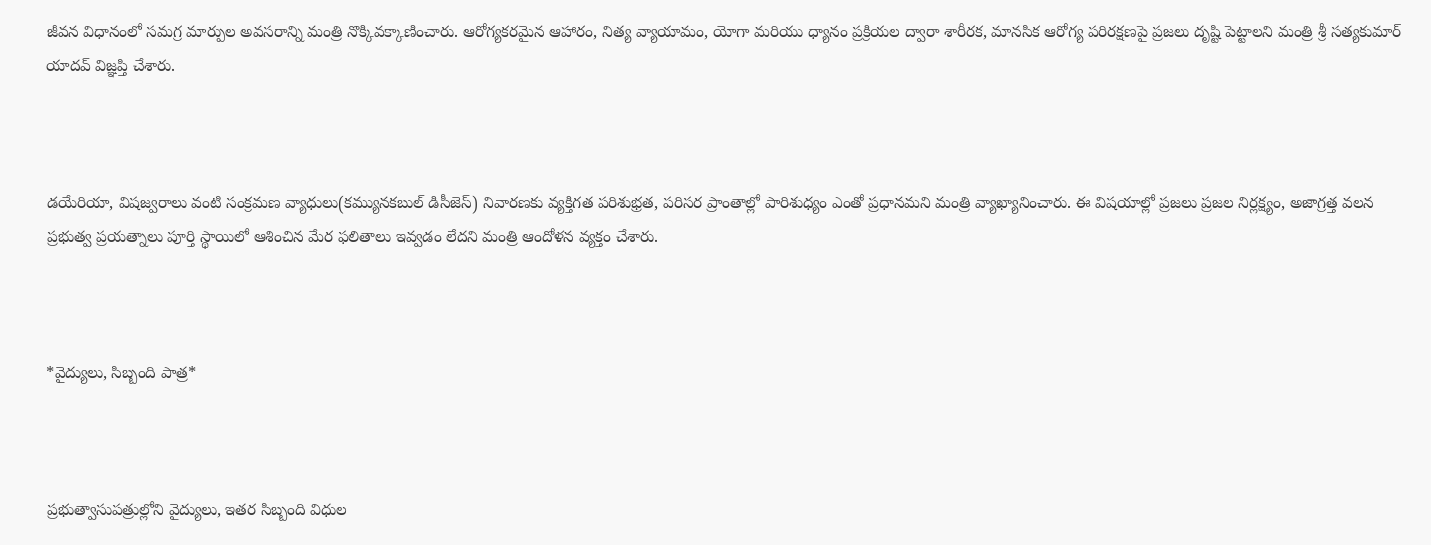జీవ‌న విధానంలో స‌మ‌గ్ర మార్పుల అవ‌స‌రాన్ని మంత్రి నొక్కివ‌క్కాణించారు. ఆరోగ్య‌క‌ర‌మైన ఆహారం, నిత్య వ్యాయామం, యోగా మ‌రియు ధ్యానం ప్ర‌క్రియ‌ల ద్వారా శారీర‌క‌, మాన‌సిక ఆరోగ్య ప‌రిరక్ష‌ణ‌పై ప్ర‌జ‌లు దృష్టి పెట్టాల‌ని మంత్రి శ్రీ స‌త్య‌కుమార్ యాద‌వ్ విజ్ఞ‌ప్తి చేశారు.



డ‌యేరియా, విష‌జ్వ‌రాలు వంటి సంక్ర‌మ‌ణ వ్యాధులు(క‌మ్యున‌కబుల్ డిసీజెస్‌) నివార‌ణ‌కు వ్య‌క్తిగ‌త ప‌రిశుభ్ర‌త‌, ప‌రిస‌ర ప్రాంతాల్లో పారిశుధ్యం ఎంతో ప్ర‌ధాన‌మ‌ని మంత్రి వ్యాఖ్యానించారు. ఈ విష‌యాల్లో ప్ర‌జ‌లు ప్ర‌జ‌ల నిర్ల‌క్ష్యం, అజాగ్ర‌త్త‌ వ‌ల‌న ప్ర‌భుత్వ ప్ర‌య‌త్నాలు పూర్తి స్థాయిలో ఆశించిన మేర ఫ‌లితాలు ఇవ్వ‌డం లేద‌ని మంత్రి ఆందోళ‌న వ్య‌క్తం చేశారు.



*వైద్యులు, సిబ్బంది పాత్ర*



ప్ర‌భుత్వాసుప‌త్రుల్లోని వైద్యులు, ఇత‌ర సిబ్బంది విధుల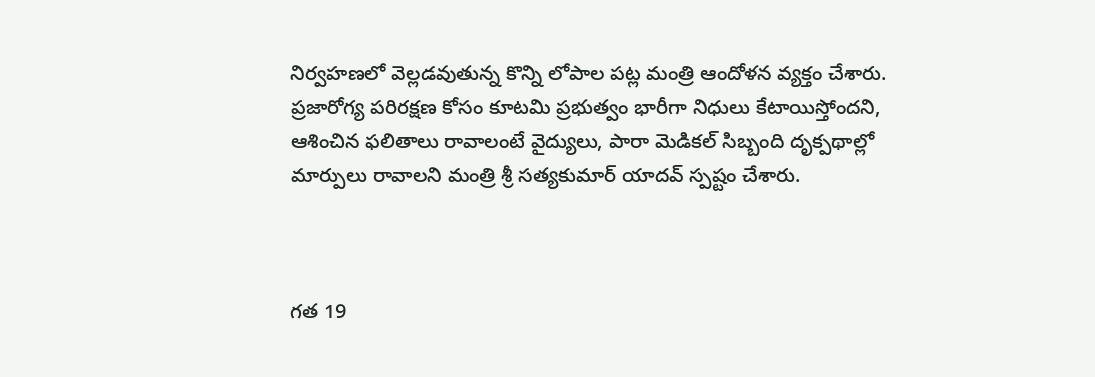నిర్వ‌హ‌ణ‌లో వెల్ల‌డ‌వుతున్న కొన్ని లోపాల ప‌ట్ల మంత్రి ఆందోళ‌న వ్య‌క్తం చేశారు. ప్ర‌జారోగ్య ప‌రిర‌క్ష‌ణ కోసం కూట‌మి ప్ర‌భుత్వం భారీగా నిధులు కేటాయిస్తోంద‌ని, ఆశించిన ఫ‌లితాలు రావాలంటే వైద్యులు, పారా మెడిక‌ల్ సిబ్బంది దృక్ప‌థాల్లో మార్పులు రావాల‌ని మంత్రి శ్రీ స‌త్య‌కుమార్ యాద‌వ్ స్ప‌ష్టం చేశారు.



గ‌త 19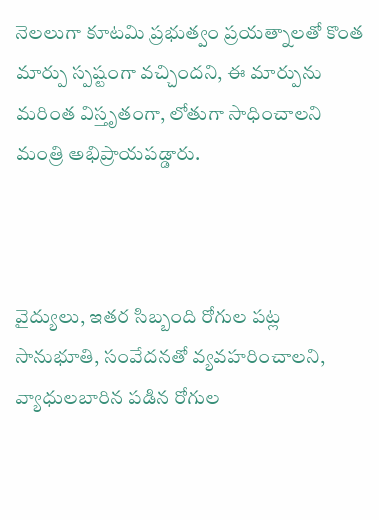నెల‌లుగా కూట‌మి ప్ర‌భుత్వం ప్ర‌య‌త్నాల‌తో కొంత మార్పు స్ప‌ష్టంగా వ‌చ్చింద‌ని, ఈ మార్పును మ‌రింత విస్తృతంగా, లోతుగా సాధించాల‌ని మంత్రి అభిప్రాయ‌ప‌డ్డారు.



వైద్యులు, ఇత‌ర సిబ్బంది రోగుల ప‌ట్ల సానుభూతి, సంవేద‌న‌తో వ్య‌వ‌హ‌రించాల‌ని, వ్యాధులబారిన ప‌డిన రోగుల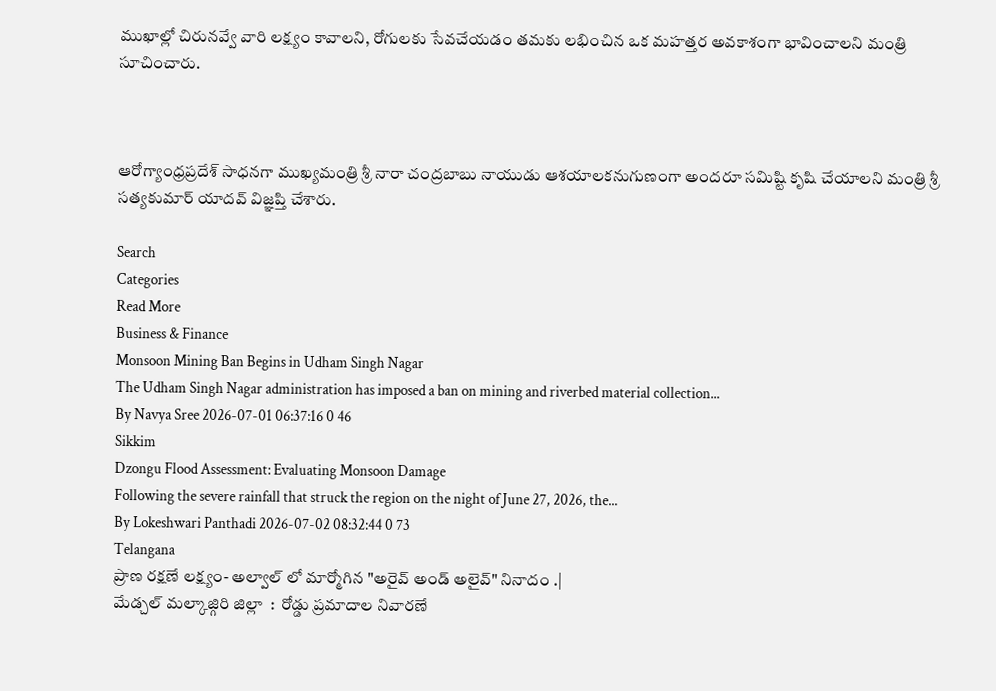ముఖాల్లో చిరున‌వ్వే వారి ల‌క్ష్యం కావాల‌ని, రోగుల‌కు సేవ‌చేయ‌డం త‌మ‌కు ల‌భించిన ఒక మ‌హ‌త్త‌ర అవ‌కాశంగా భావించాల‌ని మంత్రి సూచించారు.



ఆరోగ్యాంధ్రప్ర‌దేశ్ సాధ‌న‌గా ముఖ్య‌మంత్రి శ్రీ నారా చంద్ర‌బాబు నాయుడు ఆశ‌యాల‌క‌నుగుణంగా అంద‌రూ స‌మిష్టి కృషి చేయాల‌ని మంత్రి శ్రీ స‌త్య‌కుమార్ యాద‌వ్ విజ్ఞ‌ప్తి చేశారు.

Search
Categories
Read More
Business & Finance
Monsoon Mining Ban Begins in Udham Singh Nagar
The Udham Singh Nagar administration has imposed a ban on mining and riverbed material collection...
By Navya Sree 2026-07-01 06:37:16 0 46
Sikkim
Dzongu Flood Assessment: Evaluating Monsoon Damage
Following the severe rainfall that struck the region on the night of June 27, 2026, the...
By Lokeshwari Panthadi 2026-07-02 08:32:44 0 73
Telangana
ప్రాణ రక్షణే లక్ష్యం- అల్వాల్ లో మార్మోగిన "అరైవ్ అండ్ అలైవ్" నినాదం .|
మేడ్చల్ మల్కాజ్గిరి జిల్లా  :  రోడ్డు ప్రమాదాల నివారణే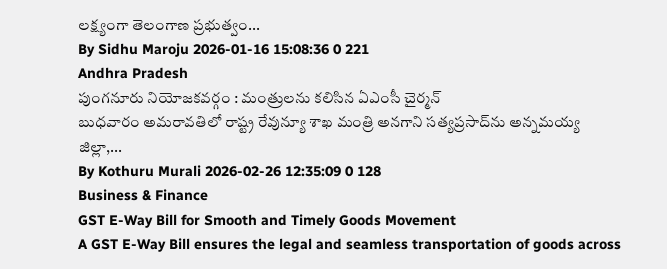లక్ష్యంగా తెలంగాణ ప్రభుత్వం...
By Sidhu Maroju 2026-01-16 15:08:36 0 221
Andhra Pradesh
పుంగనూరు నియోజకవర్గం : మంత్రులను కలిసిన ఏఎంసీ చైర్మన్
బుధవారం అమరావతిలో రాష్ట్ర రేవున్యూ శాఖ మంత్రి అనగాని సత్యప్రసాద్‌ను అన్నమయ్య జిల్లా,...
By Kothuru Murali 2026-02-26 12:35:09 0 128
Business & Finance
GST E-Way Bill for Smooth and Timely Goods Movement
A GST E-Way Bill ensures the legal and seamless transportation of goods across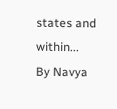states and within...
By Navya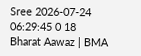Sree 2026-07-24 06:29:45 0 18
Bharat Aawaz | BMA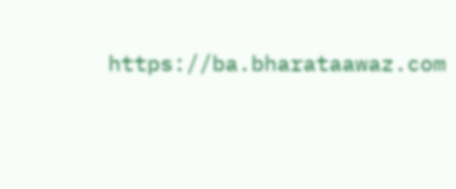https://ba.bharataawaz.com